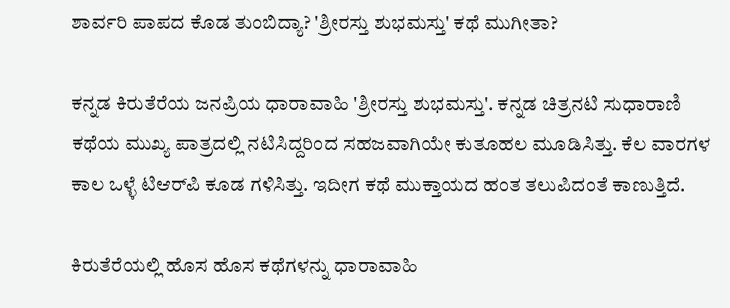ಶಾರ್ವರಿ ಪಾಪದ ಕೊಡ ತುಂಬಿದ್ಯಾ? 'ಶ್ರೀರಸ್ತು ಶುಭಮಸ್ತು' ಕಥೆ ಮುಗೀತಾ?

ಕನ್ನಡ ಕಿರುತೆರೆಯ ಜನಪ್ರಿಯ ಧಾರಾವಾಹಿ 'ಶ್ರೀರಸ್ತು ಶುಭಮಸ್ತು'. ಕನ್ನಡ ಚಿತ್ರನಟಿ ಸುಧಾರಾಣಿ ಕಥೆಯ ಮುಖ್ಯ ಪಾತ್ರದಲ್ಲಿ ನಟಿಸಿದ್ದರಿಂದ ಸಹಜವಾಗಿಯೇ ಕುತೂಹಲ ಮೂಡಿಸಿತ್ತು. ಕೆಲ ವಾರಗಳ ಕಾಲ ಒಳ್ಳೆ ಟಿಆರ್‌ಪಿ ಕೂಡ ಗಳಿಸಿತ್ತು. ಇದೀಗ ಕಥೆ ಮುಕ್ತಾಯದ ಹಂತ ತಲುಪಿದಂತೆ ಕಾಣುತ್ತಿದೆ.

ಕಿರುತೆರೆಯಲ್ಲಿ ಹೊಸ ಹೊಸ ಕಥೆಗಳನ್ನು ಧಾರಾವಾಹಿ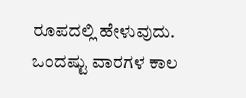ರೂಪದಲ್ಲಿ ಹೇಳುವುದು. ಒಂದಷ್ಟು ವಾರಗಳ ಕಾಲ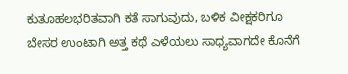ಕುತೂಹಲಭರಿತವಾಗಿ ಕತೆ ಸಾಗುವುದು, ಬಳಿಕ ವೀಕ್ಷಕರಿಗೂ ಬೇಸರ ಉಂಟಾಗಿ ಅತ್ತ ಕಥೆ ಎಳೆಯಲು ಸಾಧ್ಯವಾಗದೇ ಕೊನೆಗೆ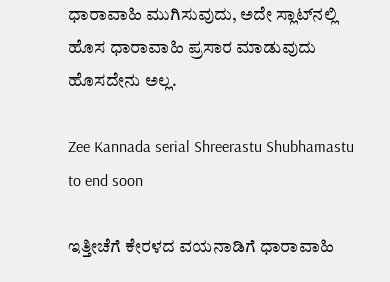ಧಾರಾವಾಹಿ ಮುಗಿಸುವುದು, ಅದೇ ಸ್ಲಾಟ್‌ನಲ್ಲಿ ಹೊಸ ಧಾರಾವಾಹಿ ಪ್ರಸಾರ ಮಾಡುವುದು ಹೊಸದೇನು ಅಲ್ಲ.

Zee Kannada serial Shreerastu Shubhamastu to end soon

ಇತ್ತೀಚೆಗೆ ಕೇರಳದ ವಯನಾಡಿಗೆ ಧಾರಾವಾಹಿ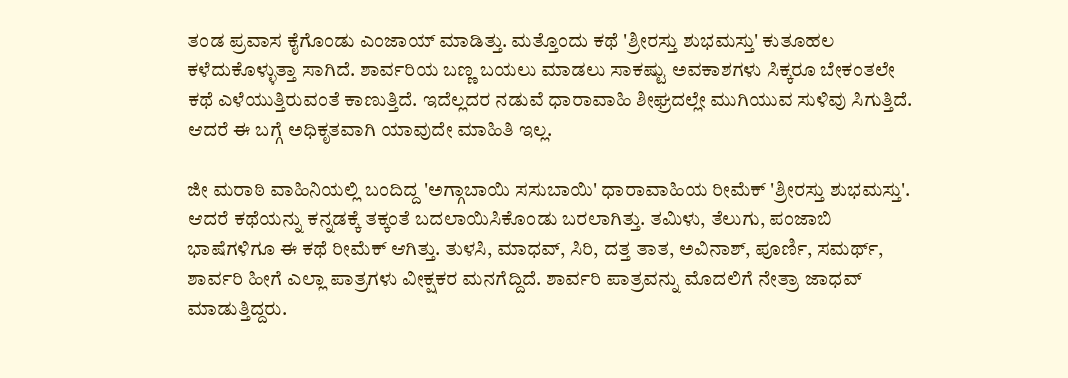ತಂಡ ಪ್ರವಾಸ ಕೈಗೊಂಡು ಎಂಜಾಯ್ ಮಾಡಿತ್ತು. ಮತ್ತೊಂದು ಕಥೆ 'ಶ್ರೀರಸ್ತು ಶುಭಮಸ್ತು' ಕುತೂಹಲ ಕಳೆದುಕೊಳ್ಳುತ್ತಾ ಸಾಗಿದೆ. ಶಾರ್ವರಿಯ ಬಣ್ಣ ಬಯಲು ಮಾಡಲು ಸಾಕಷ್ಟು ಅವಕಾಶಗಳು ಸಿಕ್ಕರೂ ಬೇಕಂತಲೇ ಕಥೆ ಎಳೆಯುತ್ತಿರುವಂತೆ ಕಾಣುತ್ತಿದೆ. ಇದೆಲ್ಲದರ ನಡುವೆ ಧಾರಾವಾಹಿ ಶೀಘ್ರದಲ್ಲೇ ಮುಗಿಯುವ ಸುಳಿವು ಸಿಗುತ್ತಿದೆ. ಆದರೆ ಈ ಬಗ್ಗೆ ಅಧಿಕೃತವಾಗಿ ಯಾವುದೇ ಮಾಹಿತಿ ಇಲ್ಲ.

ಜೀ ಮರಾಠಿ ವಾಹಿನಿಯಲ್ಲಿ ಬಂದಿದ್ದ 'ಅಗ್ಗಾಬಾಯಿ ಸಸುಬಾಯಿ' ಧಾರಾವಾಹಿಯ ರೀಮೆಕ್ 'ಶ್ರೀರಸ್ತು ಶುಭಮಸ್ತು'. ಆದರೆ ಕಥೆಯನ್ನು ಕನ್ನಡಕ್ಕೆ ತಕ್ಕಂತೆ ಬದಲಾಯಿಸಿಕೊಂಡು ಬರಲಾಗಿತ್ತು. ತಮಿಳು, ತೆಲುಗು, ಪಂಜಾಬಿ ಭಾಷೆಗಳಿಗೂ ಈ ಕಥೆ ರೀಮೆಕ್ ಆಗಿತ್ತು. ತುಳಸಿ, ಮಾಧವ್, ಸಿರಿ, ದತ್ತ ತಾತ, ಅವಿನಾಶ್, ಪೂರ್ಣಿ, ಸಮರ್ಥ್, ಶಾರ್ವರಿ ಹೀಗೆ ಎಲ್ಲಾ ಪಾತ್ರಗಳು ವೀಕ್ಷಕರ ಮನಗೆದ್ದಿದೆ. ಶಾರ್ವರಿ ಪಾತ್ರವನ್ನು ಮೊದಲಿಗೆ ನೇತ್ರಾ ಜಾಧವ್ ಮಾಡುತ್ತಿದ್ದರು.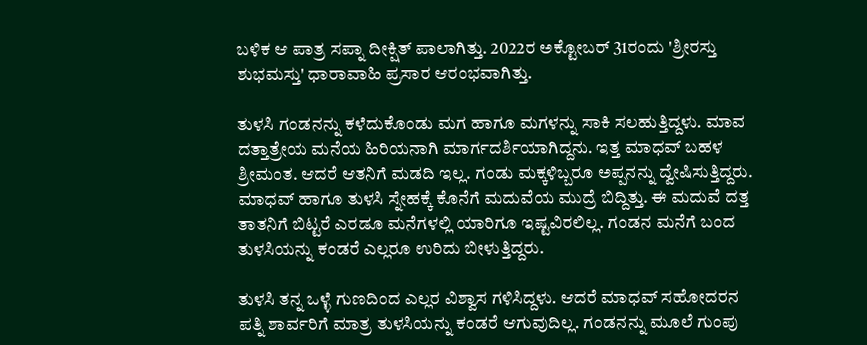ಬಳಿಕ ಆ ಪಾತ್ರ ಸಪ್ನಾ ದೀಕ್ಷಿತ್ ಪಾಲಾಗಿತ್ತು. 2022ರ ಅಕ್ಟೋಬರ್ 31ರಂದು 'ಶ್ರೀರಸ್ತು ಶುಭಮಸ್ತು' ಧಾರಾವಾಹಿ ಪ್ರಸಾರ ಆರಂಭವಾಗಿತ್ತು.

ತುಳಸಿ ಗಂಡನನ್ನು ಕಳೆದುಕೊಂಡು ಮಗ ಹಾಗೂ ಮಗಳನ್ನು ಸಾಕಿ ಸಲಹುತ್ತಿದ್ದಳು. ಮಾವ ದತ್ತಾತ್ರೇಯ ಮನೆಯ ಹಿರಿಯನಾಗಿ ಮಾರ್ಗದರ್ಶಿಯಾಗಿದ್ದನು. ಇತ್ತ ಮಾಧವ್ ಬಹಳ ಶ್ರೀಮಂತ. ಆದರೆ ಆತನಿಗೆ ಮಡದಿ ಇಲ್ಲ. ಗಂಡು ಮಕ್ಕಳಿಬ್ಬರೂ ಅಪ್ಪನನ್ನು ದ್ವೇಷಿಸುತ್ತಿದ್ದರು. ಮಾಧವ್ ಹಾಗೂ ತುಳಸಿ ಸ್ನೇಹಕ್ಕೆ ಕೊನೆಗೆ ಮದುವೆಯ ಮುದ್ರೆ ಬಿದ್ದಿತ್ತು. ಈ ಮದುವೆ ದತ್ತ ತಾತನಿಗೆ ಬಿಟ್ಟರೆ ಎರಡೂ ಮನೆಗಳಲ್ಲಿ ಯಾರಿಗೂ ಇಷ್ಟವಿರಲಿಲ್ಲ. ಗಂಡನ ಮನೆಗೆ ಬಂದ ತುಳಸಿಯನ್ನು ಕಂಡರೆ ಎಲ್ಲರೂ ಉರಿದು ಬೀಳುತ್ತಿದ್ದರು.

ತುಳಸಿ ತನ್ನ ಒಳ್ಳೆ ಗುಣದಿಂದ ಎಲ್ಲರ ವಿಶ್ವಾಸ ಗಳಿಸಿದ್ದಳು. ಆದರೆ ಮಾಧವ್ ಸಹೋದರನ ಪತ್ನಿ ಶಾರ್ವರಿಗೆ ಮಾತ್ರ ತುಳಸಿಯನ್ನು ಕಂಡರೆ ಆಗುವುದಿಲ್ಲ. ಗಂಡನನ್ನು ಮೂಲೆ ಗುಂಪು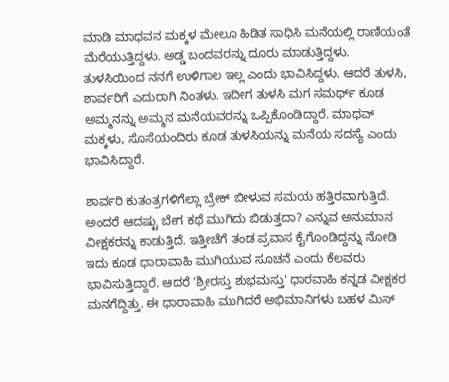ಮಾಡಿ ಮಾಧವನ ಮಕ್ಕಳ ಮೇಲೂ ಹಿಡಿತ ಸಾಧಿಸಿ ಮನೆಯಲ್ಲಿ ರಾಣಿಯಂತೆ ಮೆರೆಯುತ್ತಿದ್ದಳು. ಅಡ್ಡ ಬಂದವರನ್ನು ದೂರು ಮಾಡುತ್ತಿದ್ದಳು. ತುಳಸಿಯಿಂದ ನನಗೆ ಉಳಿಗಾಲ ಇಲ್ಲ ಎಂದು ಭಾವಿಸಿದ್ದಳು. ಆದರೆ ತುಳಸಿ, ಶಾರ್ವರಿಗೆ ಎದುರಾಗಿ ನಿಂತಳು. ಇದೀಗ ತುಳಸಿ ಮಗ ಸಮರ್ಥ್‌ ಕೂಡ ಅಮ್ಮನನ್ನು ಅಮ್ಮನ ಮನೆಯವರನ್ನು ಒಪ್ಪಿಕೊಂಡಿದ್ದಾರೆ. ಮಾಧವ್ ಮಕ್ಕಳು, ಸೊಸೆಯಂದಿರು ಕೂಡ ತುಳಸಿಯನ್ನು ಮನೆಯ ಸದಸ್ಯೆ ಎಂದು ಭಾವಿಸಿದ್ದಾರೆ.

ಶಾರ್ವರಿ ಕುತಂತ್ರಗಳಿಗೆಲ್ಲಾ ಬ್ರೇಕ್ ಬೀಳುವ ಸಮಯ ಹತ್ತಿರವಾಗುತ್ತಿದೆ. ಅಂದರೆ ಆದಷ್ಟು ಬೇಗ ಕಥೆ ಮುಗಿದು ಬಿಡುತ್ತದಾ? ಎನ್ನುವ ಅನುಮಾನ ವೀಕ್ಷಕರನ್ನು ಕಾಡುತ್ತಿದೆ. ಇತ್ತೀಚೆಗೆ ತಂಡ ಪ್ರವಾಸ ಕೈಗೊಂಡಿದ್ದನ್ನು ನೋಡಿ ಇದು ಕೂಡ ಧಾರಾವಾಹಿ ಮುಗಿಯುವ ಸೂಚನೆ ಎಂದು ಕೆಲವರು ಭಾವಿಸುತ್ತಿದ್ದಾರೆ. ಆದರೆ 'ಶ್ರೀರಸ್ತು ಶುಭಮಸ್ತು' ಧಾರವಾಹಿ ಕನ್ನಡ ವೀಕ್ಷಕರ ಮನಗೆದ್ದಿತ್ತು. ಈ ಧಾರಾವಾಹಿ ಮುಗಿದರೆ ಅಭಿಮಾನಿಗಳು ಬಹಳ ಮಿಸ್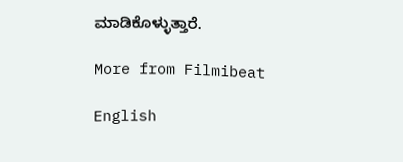ಮಾಡಿಕೊಳ್ಳುತ್ತಾರೆ.

More from Filmibeat

English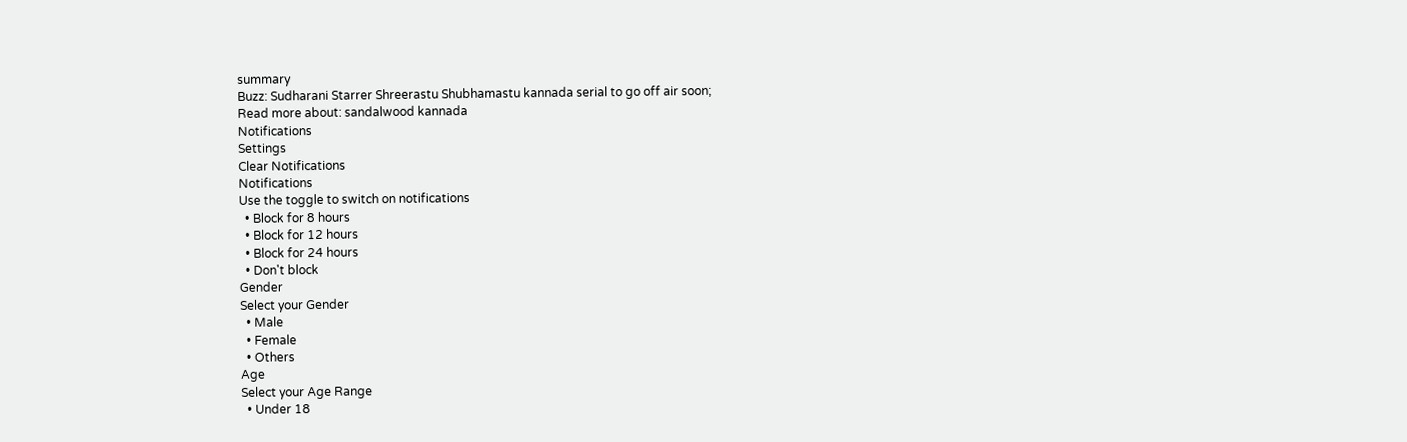summary
Buzz: Sudharani Starrer Shreerastu Shubhamastu kannada serial to go off air soon;
Read more about: sandalwood kannada
Notifications
Settings
Clear Notifications
Notifications
Use the toggle to switch on notifications
  • Block for 8 hours
  • Block for 12 hours
  • Block for 24 hours
  • Don't block
Gender
Select your Gender
  • Male
  • Female
  • Others
Age
Select your Age Range
  • Under 18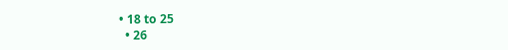• 18 to 25
  • 26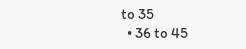to 35
  • 36 to 45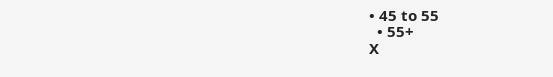• 45 to 55
  • 55+
X